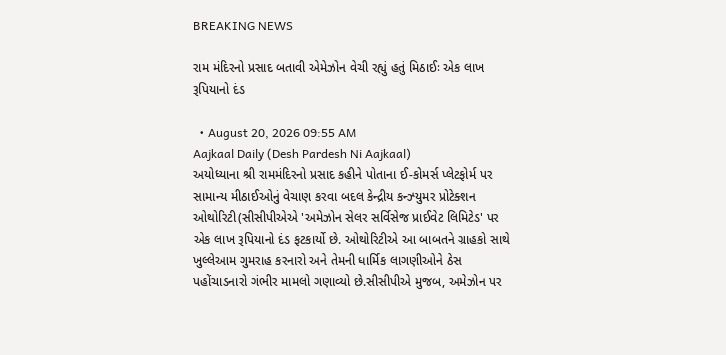BREAKING NEWS

રામ મંદિરનો પ્રસાદ બતાવી એમેઝોન વેચી રહ્યું હતું મિઠાઈઃ એક લાખ રૂપિયાનો દંડ

  • August 20, 2026 09:55 AM
Aajkaal Daily (Desh Pardesh Ni Aajkaal)
અયોધ્યાના શ્રી રામમંદિરનો પ્રસાદ કહીને પોતાના ઈ-કોમર્સ પ્લેટફોર્મ પર સામાન્ય મીઠાઈઓનું વેચાણ કરવા બદલ કેન્દ્રીય કન્ઝ્યુમર પ્રોટેક્શન ઓથોરિટી(સીસીપીએએ 'અમેઝોન સેલર સર્વિસેજ પ્રાઈવેટ લિમિટેડ' પર એક લાખ રૂપિયાનો દંડ ફટકાર્યો છે. ઓથોરિટીએ આ બાબતને ગ્રાહકો સાથે ખુલ્લેઆમ ગુમરાહ કરનારો અને તેમની ધાર્મિક લાગણીઓને ઠેસ પહોંચાડનારો ગંભીર મામલો ગણાવ્યો છે.સીસીપીએ મુજબ, અમેઝોન પર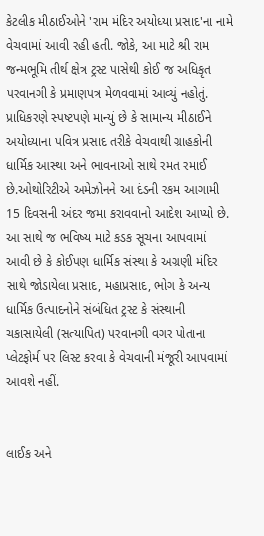કેટલીક મીઠાઈઓને 'રામ મંદિર અયોધ્યા પ્રસાદ'ના નામે વેચવામાં આવી રહી હતી. જોકે, આ માટે શ્રી રામ જન્મભૂમિ તીર્થ ક્ષેત્ર ટ્રસ્ટ પાસેથી કોઈ જ અધિકૃત પરવાનગી કે પ્રમાણપત્ર મેળવવામાં આવ્યું નહોતું. પ્રાધિકરણે સ્પષ્ટપણે માન્યું છે કે સામાન્ય મીઠાઈને અયોધ્યાના પવિત્ર પ્રસાદ તરીકે વેચવાથી ગ્રાહકોની ધાર્મિક આસ્થા અને ભાવનાઓ સાથે રમત રમાઈ છે.ઓથોરિટીએ અમેઝોનને આ દંડની રકમ આગામી 15 દિવસની અંદર જમા કરાવવાનો આદેશ આપ્યો છે. આ સાથે જ ભવિષ્ય માટે કડક સૂચના આપવામાં આવી છે કે કોઈપણ ધાર્મિક સંસ્થા કે અગ્રણી મંદિર સાથે જોડાયેલા પ્રસાદ, મહાપ્રસાદ, ભોગ કે અન્ય ધાર્મિક ઉત્પાદનોને સંબંધિત ટ્રસ્ટ કે સંસ્થાની ચકાસાયેલી (સત્યાપિત) પરવાનગી વગર પોતાના પ્લેટફોર્મ પર લિસ્ટ કરવા કે વેચવાની મંજૂરી આપવામાં આવશે નહીં.


લાઈક અને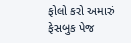ફોલો કરો અમારું ફેસબુક પેજ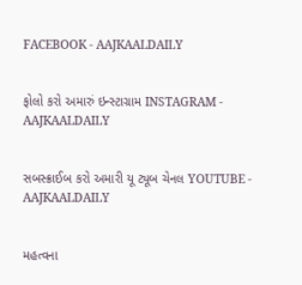FACEBOOK - AAJKAALDAILY


ફોલો કરો અમારું ઇન્સ્ટાગ્રામ INSTAGRAM - AAJKAALDAILY


સબસ્ક્રાઈબ કરો અમારી યૂ ટ્યૂબ ચેનલ YOUTUBE - AAJKAALDAILY


મહત્વના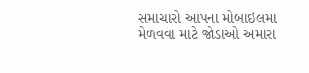સમાચારો આપના મોબાઇલમા મેળવવા માટે જોડાઓ અમારા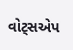વોટ્સએપ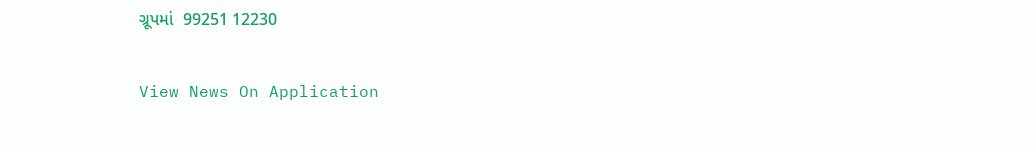ગ્રૂપમાં  99251 12230

View News On Application